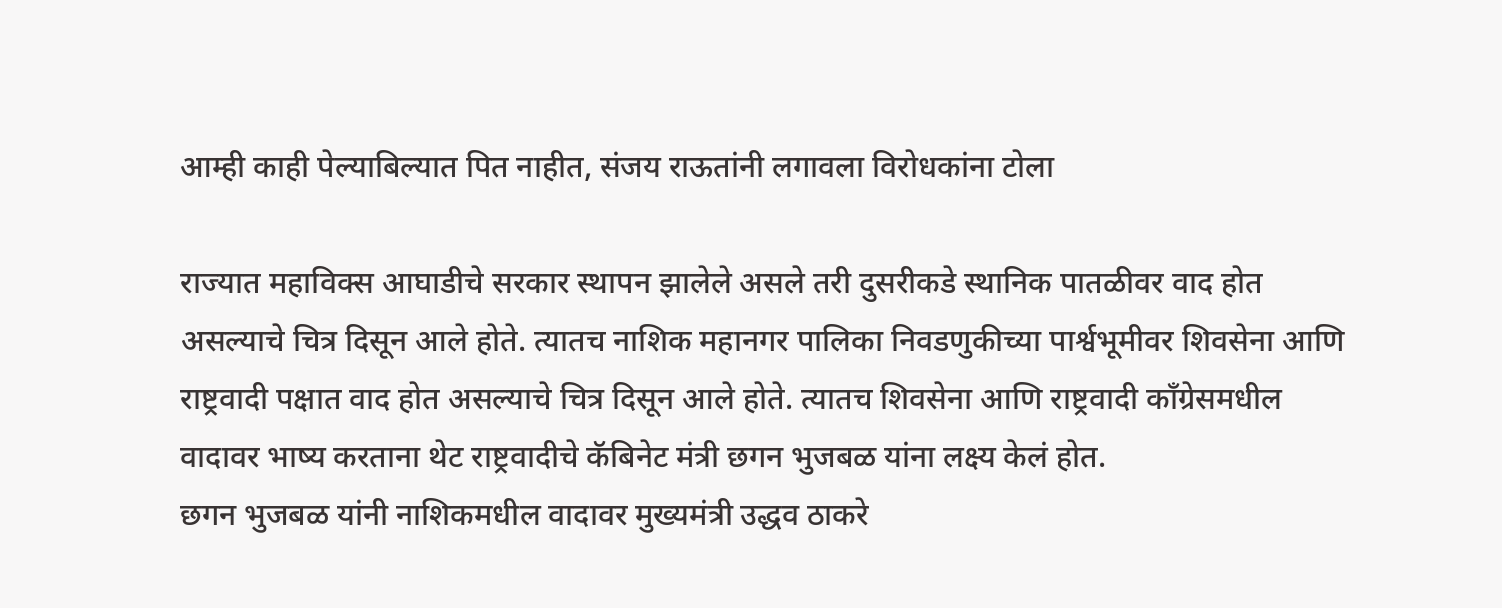आम्ही काही पेल्याबिल्यात पित नाहीत, संजय राऊतांनी लगावला विरोधकांना टोला

राज्यात महाविक्स आघाडीचे सरकार स्थापन झालेले असले तरी दुसरीकडे स्थानिक पातळीवर वाद होत असल्याचे चित्र दिसून आले होते. त्यातच नाशिक महानगर पालिका निवडणुकीच्या पार्श्वभूमीवर शिवसेना आणि राष्ट्रवादी पक्षात वाद होत असल्याचे चित्र दिसून आले होते. त्यातच शिवसेना आणि राष्ट्रवादी काँग्रेसमधील वादावर भाष्य करताना थेट राष्ट्रवादीचे कॅबिनेट मंत्री छगन भुजबळ यांना लक्ष्य केलं होत.
छगन भुजबळ यांनी नाशिकमधील वादावर मुख्यमंत्री उद्धव ठाकरे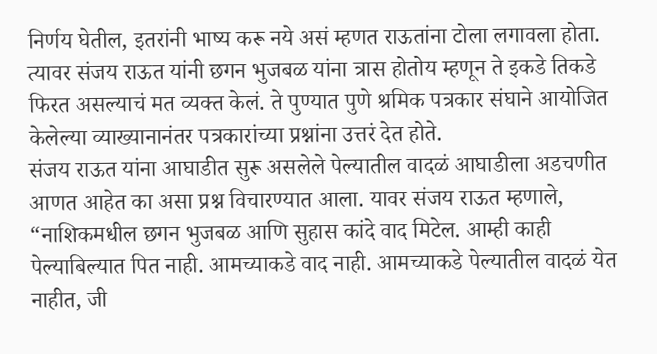निर्णय घेतील, इतरांनी भाष्य करू नये असं म्हणत राऊतांना टोला लगावला होता. त्यावर संजय राऊत यांनी छगन भुजबळ यांना त्रास होतोय म्हणून ते इकडे तिकडे फिरत असल्याचं मत व्यक्त केलं. ते पुण्यात पुणे श्रमिक पत्रकार संघाने आयोजित केलेल्या व्याख्यानानंतर पत्रकारांच्या प्रश्नांना उत्तरं देत होते.
संजय राऊत यांना आघाडीत सुरू असलेले पेल्यातील वादळं आघाडीला अडचणीत आणत आहेत का असा प्रश्न विचारण्यात आला. यावर संजय राऊत म्हणाले, “नाशिकमधील छगन भुजबळ आणि सुहास कांदे वाद मिटेल. आम्ही काही पेल्याबिल्यात पित नाही. आमच्याकडे वाद नाही. आमच्याकडे पेल्यातील वादळं येत नाहीत, जी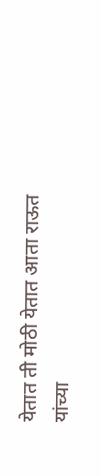येतात ती मोठी येतात आता राऊत यांच्या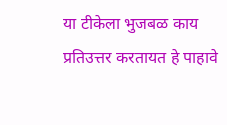या टीकेला भुजबळ काय प्रतिउत्तर करतायत हे पाहावे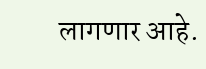लागणार आहे.